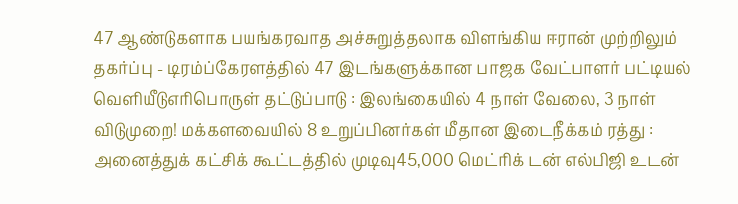47 ஆண்டுகளாக பயங்கரவாத அச்சுறுத்தலாக விளங்கிய ஈரான் முற்றிலும் தகர்ப்பு - டிரம்ப்கேரளத்தில் 47 இடங்களுக்கான பாஜக வேட்பாளர் பட்டியல் வெளியீடுஎரிபொருள் தட்டுப்பாடு : இலங்கையில் 4 நாள் வேலை, 3 நாள் விடுமுறை! மக்களவையில் 8 உறுப்பினர்கள் மீதான இடைநீக்கம் ரத்து : அனைத்துக் கட்சிக் கூட்டத்தில் முடிவு45,000 மெட்ரிக் டன் எல்பிஜி உடன்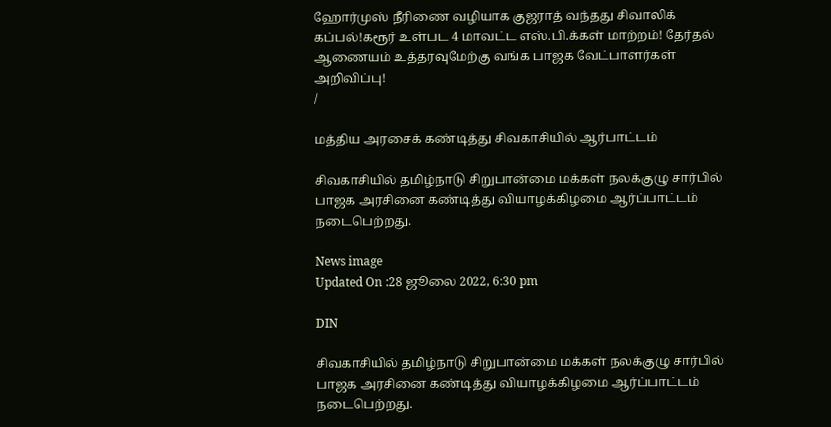ஹோர்முஸ் நீரிணை வழியாக குஜராத் வந்தது சிவாலிக் கப்பல்!கரூர் உள்பட 4 மாவட்ட எஸ்.பி.க்கள் மாற்றம்! தேர்தல் ஆணையம் உத்தரவுமேற்கு வங்க பாஜக வேட்பாளர்கள் அறிவிப்பு!
/

மத்திய அரசைக் கண்டித்து சிவகாசியில் ஆர்பாட்டம்

சிவகாசியில் தமிழ்நாடு சிறுபான்மை மக்கள் நலக்குழு சார்பில் பாஜக அரசினை கண்டித்து வியாழக்கிழமை ஆர்ப்பாட்டம் நடைபெற்றது.

News image
Updated On :28 ஜூலை 2022, 6:30 pm

DIN

சிவகாசியில் தமிழ்நாடு சிறுபான்மை மக்கள் நலக்குழு சார்பில் பாஜக அரசினை கண்டித்து வியாழக்கிழமை ஆர்ப்பாட்டம் நடைபெற்றது.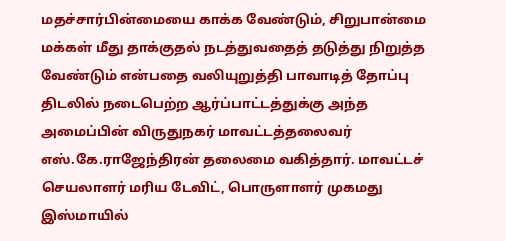மதச்சார்பின்மையை காக்க வேண்டும், சிறுபான்மை மக்கள் மீது தாக்குதல் நடத்துவதைத் தடுத்து நிறுத்த வேண்டும் என்பதை வலியுறுத்தி பாவாடித் தோப்பு திடலில் நடைபெற்ற ஆர்ப்பாட்டத்துக்கு அந்த அமைப்பின் விருதுநகர் மாவட்டத்தலைவர் எஸ்.கே.ராஜேந்திரன் தலைமை வகித்தார். மாவட்டச் செயலாளர் மரிய டேவிட், பொருளாளர் முகமது இஸ்மாயில்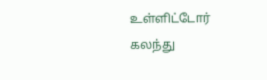உள்ளிட்டோர் கலந்து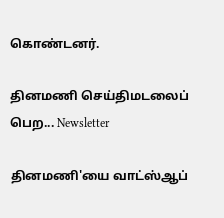கொண்டனர்.

தினமணி செய்திமடலைப் பெற... Newsletter

தினமணி'யை வாட்ஸ்ஆப்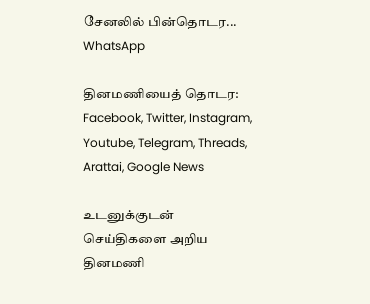சேனலில் பின்தொடர... WhatsApp

தினமணியைத் தொடர: Facebook, Twitter, Instagram, Youtube, Telegram, Threads, Arattai, Google News

உடனுக்குடன் செய்திகளை அறிய தினமணி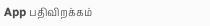App பதிவிறக்கம்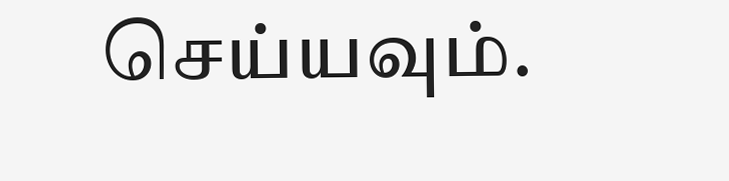செய்யவும்.